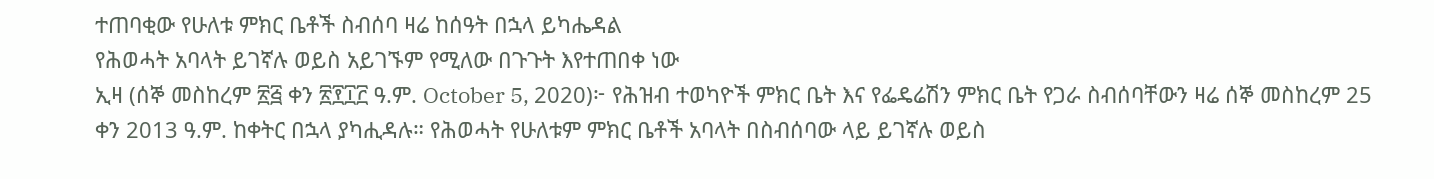ተጠባቂው የሁለቱ ምክር ቤቶች ስብሰባ ዛሬ ከሰዓት በኋላ ይካሔዳል
የሕወሓት አባላት ይገኛሉ ወይስ አይገኙም የሚለው በጉጉት እየተጠበቀ ነው
ኢዛ (ሰኞ መስከረም ፳፭ ቀን ፳፻፲፫ ዓ.ም. October 5, 2020)፦ የሕዝብ ተወካዮች ምክር ቤት እና የፌዴሬሽን ምክር ቤት የጋራ ስብሰባቸውን ዛሬ ሰኞ መስከረም 25 ቀን 2013 ዓ.ም. ከቀትር በኋላ ያካሒዳሉ። የሕወሓት የሁለቱም ምክር ቤቶች አባላት በስብሰባው ላይ ይገኛሉ ወይስ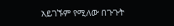አይገኙም የሚለው በጉጉት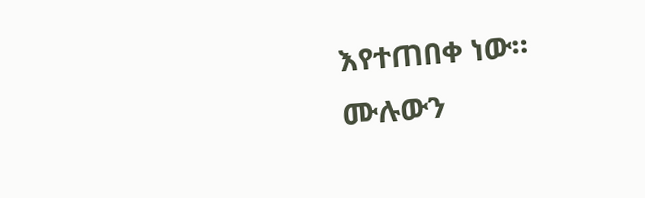እየተጠበቀ ነው።
ሙሉውን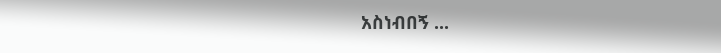አስነብበኝ ...